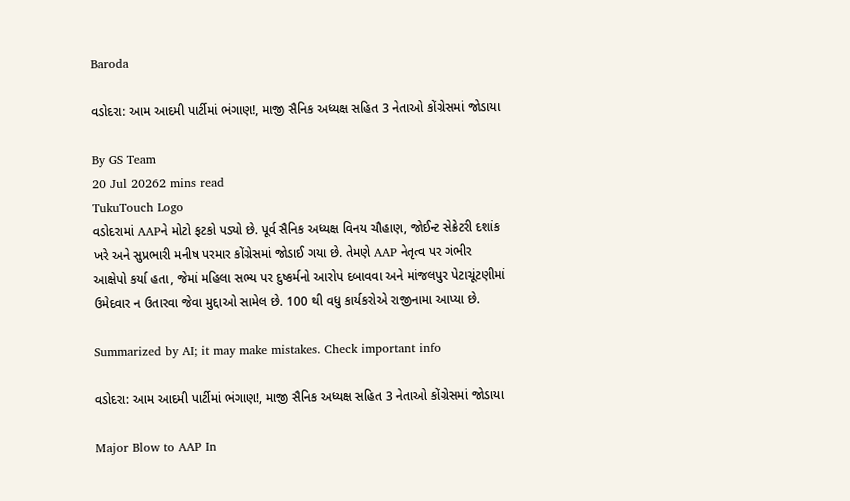Baroda

વડોદરા: આમ આદમી પાર્ટીમાં ભંગાણ!, માજી સૈનિક અધ્યક્ષ સહિત 3 નેતાઓ કોંગ્રેસમાં જોડાયા

By GS Team
20 Jul 20262 mins read
TukuTouch Logo
વડોદરામાં AAPને મોટો ફટકો પડ્યો છે. પૂર્વ સૈનિક અધ્યક્ષ વિનય ચૌહાણ, જોઈન્ટ સેક્રેટરી દશાંક ખરે અને સુપ્રભારી મનીષ પરમાર કોંગ્રેસમાં જોડાઈ ગયા છે. તેમણે AAP નેતૃત્વ પર ગંભીર આક્ષેપો કર્યા હતા, જેમાં મહિલા સભ્ય પર દુષ્કર્મનો આરોપ દબાવવા અને માંજલપુર પેટાચૂંટણીમાં ઉમેદવાર ન ઉતારવા જેવા મુદ્દાઓ સામેલ છે. 100 થી વધુ કાર્યકરોએ રાજીનામા આપ્યા છે.

Summarized by AI; it may make mistakes. Check important info

વડોદરા: આમ આદમી પાર્ટીમાં ભંગાણ!, માજી સૈનિક અધ્યક્ષ સહિત 3 નેતાઓ કોંગ્રેસમાં જોડાયા

Major Blow to AAP In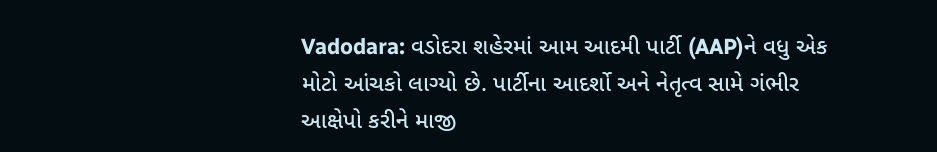Vadodara: વડોદરા શહેરમાં આમ આદમી પાર્ટી (AAP)ને વધુ એક મોટો આંચકો લાગ્યો છે. પાર્ટીના આદર્શો અને નેતૃત્વ સામે ગંભીર આક્ષેપો કરીને માજી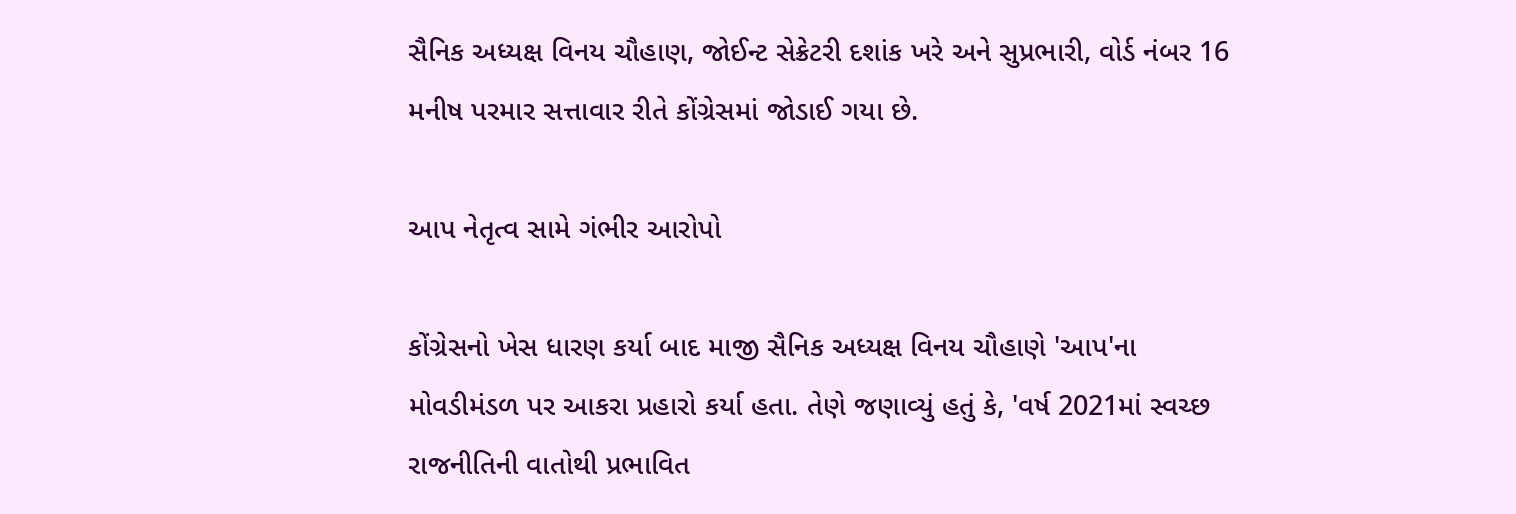સૈનિક અધ્યક્ષ વિનય ચૌહાણ, જોઈન્ટ સેક્રેટરી દશાંક ખરે અને સુપ્રભારી, વોર્ડ નંબર 16 મનીષ પરમાર સત્તાવાર રીતે કોંગ્રેસમાં જોડાઈ ગયા છે.

આપ નેતૃત્વ સામે ગંભીર આરોપો

કોંગ્રેસનો ખેસ ધારણ કર્યા બાદ માજી સૈનિક અધ્યક્ષ વિનય ચૌહાણે 'આપ'ના મોવડીમંડળ પર આકરા પ્રહારો કર્યા હતા. તેણે જણાવ્યું હતું કે, 'વર્ષ 2021માં સ્વચ્છ રાજનીતિની વાતોથી પ્રભાવિત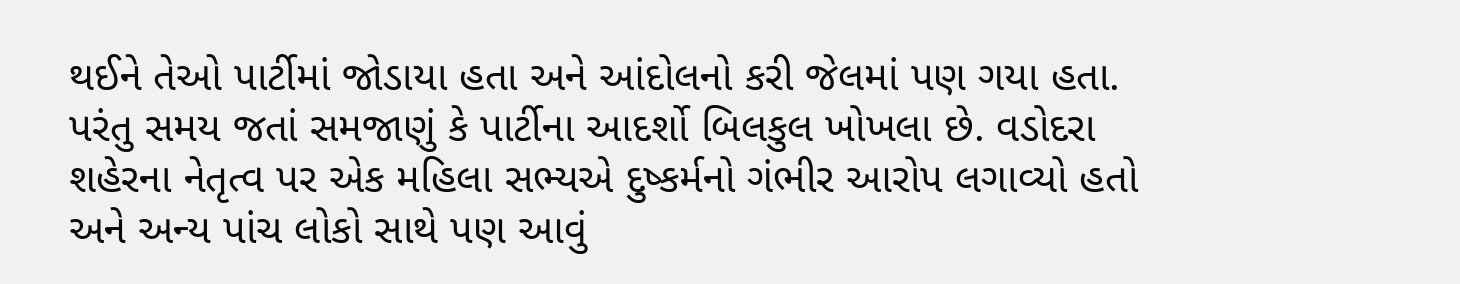થઈને તેઓ પાર્ટીમાં જોડાયા હતા અને આંદોલનો કરી જેલમાં પણ ગયા હતા. પરંતુ સમય જતાં સમજાણું કે પાર્ટીના આદર્શો બિલકુલ ખોખલા છે. વડોદરા શહેરના નેતૃત્વ પર એક મહિલા સભ્યએ દુષ્કર્મનો ગંભીર આરોપ લગાવ્યો હતો અને અન્ય પાંચ લોકો સાથે પણ આવું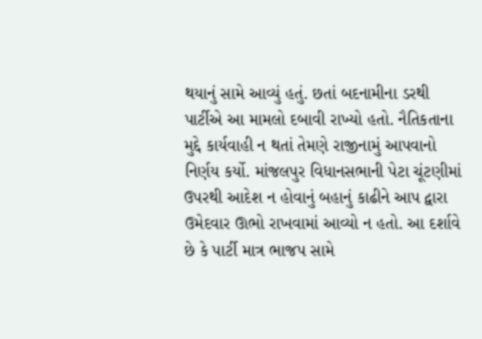થયાનું સામે આવ્યું હતું. છતાં બદનામીના ડરથી પાર્ટીએ આ મામલો દબાવી રાખ્યો હતો. નૈતિકતાના મુદ્દે કાર્યવાહી ન થતાં તેમણે રાજીનામું આપવાનો નિર્ણય કર્યો. માંજલપુર વિધાનસભાની પેટા ચૂંટણીમાં ઉપરથી આદેશ ન હોવાનું બહાનું કાઢીને આપ દ્વારા ઉમેદવાર ઊભો રાખવામાં આવ્યો ન હતો. આ દર્શાવે છે કે પાર્ટી માત્ર ભાજપ સામે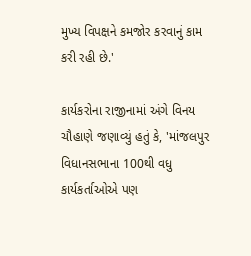મુખ્ય વિપક્ષને કમજોર કરવાનું કામ કરી રહી છે.'

કાર્યકરોના રાજીનામાં અંગે વિનય ચૌહાણે જણાવ્યું હતું કે, 'માંજલપુર વિધાનસભાના 100થી વધુ કાર્યકર્તાઓએ પણ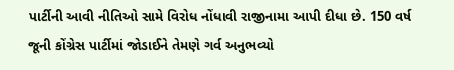પાર્ટીની આવી નીતિઓ સામે વિરોધ નોંધાવી રાજીનામા આપી દીધા છે. 150 વર્ષ જૂની કોંગ્રેસ પાર્ટીમાં જોડાઈને તેમણે ગર્વ અનુભવ્યો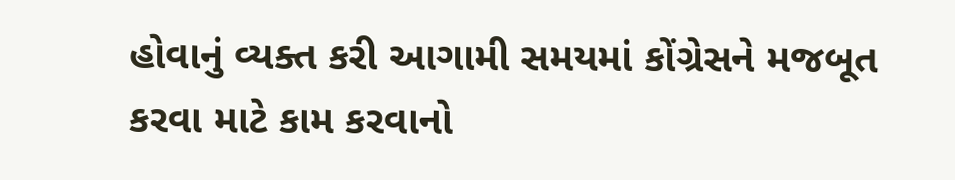હોવાનું વ્યક્ત કરી આગામી સમયમાં કોંગ્રેસને મજબૂત કરવા માટે કામ કરવાનો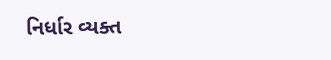નિર્ધાર વ્યક્ત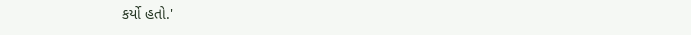કર્યો હતો.'